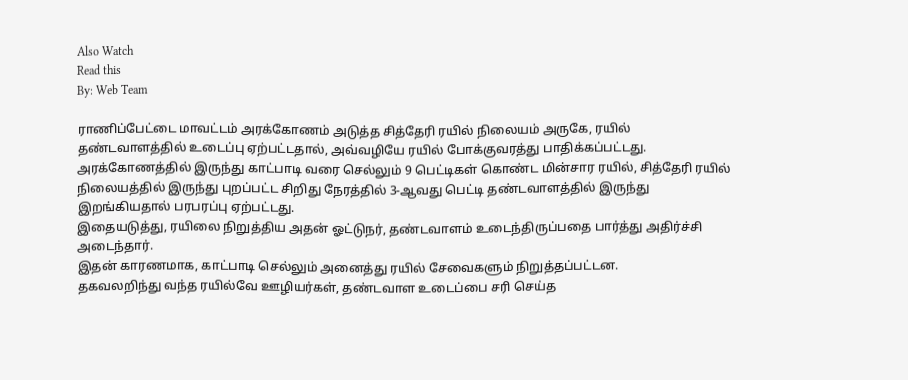Also Watch
Read this
By: Web Team

ராணிப்பேட்டை மாவட்டம் அரக்கோணம் அடுத்த சித்தேரி ரயில் நிலையம் அருகே, ரயில் தண்டவாளத்தில் உடைப்பு ஏற்பட்டதால், அவ்வழியே ரயில் போக்குவரத்து பாதிக்கப்பட்டது.
அரக்கோணத்தில் இருந்து காட்பாடி வரை செல்லும் 9 பெட்டிகள் கொண்ட மின்சார ரயில், சித்தேரி ரயில் நிலையத்தில் இருந்து புறப்பட்ட சிறிது நேரத்தில் 3-ஆவது பெட்டி தண்டவாளத்தில் இருந்து இறங்கியதால் பரபரப்பு ஏற்பட்டது.
இதையடுத்து, ரயிலை நிறுத்திய அதன் ஓட்டுநர், தண்டவாளம் உடைந்திருப்பதை பார்த்து அதிர்ச்சி அடைந்தார்.
இதன் காரணமாக, காட்பாடி செல்லும் அனைத்து ரயில் சேவைகளும் நிறுத்தப்பட்டன.
தகவலறிந்து வந்த ரயில்வே ஊழியர்கள், தண்டவாள உடைப்பை சரி செய்த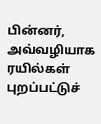பின்னர், அவ்வழியாக ரயில்கள் புறப்பட்டுச்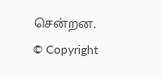சென்றன.
© Copyright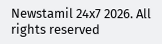Newstamil 24x7 2026. All rights reserved